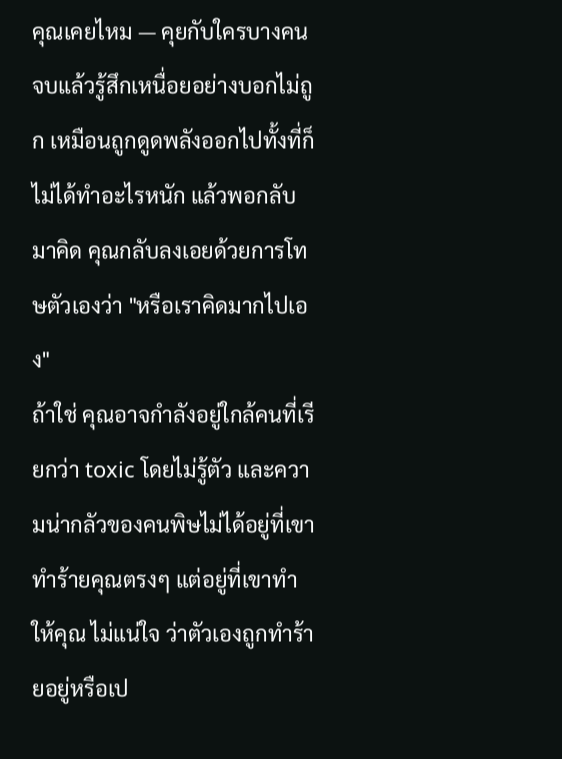คุณเคยไหม — คุยกับใครบางคนจบแล้วรู้สึกเหนื่อยอย่างบอกไม่ถูก เหมือนถูกดูดพลังออกไปทั้งที่ก็ไม่ได้ทำอะไรหนัก แล้วพอกลับมาคิด คุณกลับลงเอยด้วยการโทษตัวเองว่า "หรือเราคิดมากไปเอง"
ถ้าใช่ คุณอาจกำลังอยู่ใกล้คนที่เรียกว่า toxic โดยไม่รู้ตัว และความน่ากลัวของคนพิษไม่ได้อยู่ที่เขาทำร้ายคุณตรงๆ แต่อยู่ที่เขาทำให้คุณ ไม่แน่ใจ ว่าตัวเองถูกทำร้ายอยู่หรือเป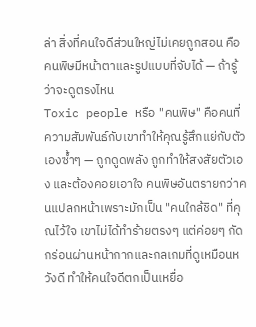ล่า สิ่งที่คนใจดีส่วนใหญ่ไม่เคยถูกสอน คือคนพิษมีหน้าตาและรูปแบบที่จับได้ — ถ้ารู้ว่าจะดูตรงไหน
Toxic people หรือ "คนพิษ" คือคนที่ความสัมพันธ์กับเขาทำให้คุณรู้สึกแย่กับตัวเองซ้ำๆ — ถูกดูดพลัง ถูกทำให้สงสัยตัวเอง และต้องคอยเอาใจ คนพิษอันตรายกว่าคนแปลกหน้าเพราะมักเป็น "คนใกล้ชิด" ที่คุณไว้ใจ เขาไม่ได้ทำร้ายตรงๆ แต่ค่อยๆ กัดกร่อนผ่านหน้ากากและกลเกมที่ดูเหมือนหวังดี ทำให้คนใจดีตกเป็นเหยื่อ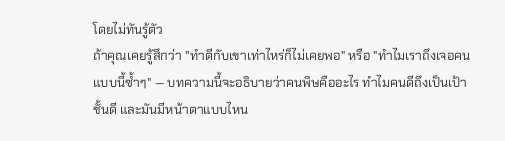โดยไม่ทันรู้ตัว
ถ้าคุณเคยรู้สึกว่า "ทำดีกับเขาเท่าไหร่ก็ไม่เคยพอ" หรือ "ทำไมเราถึงเจอคนแบบนี้ซ้ำๆ" — บทความนี้จะอธิบายว่าคนพิษคืออะไร ทำไมคนดีถึงเป็นเป้าชั้นดี และมันมีหน้าตาแบบไหน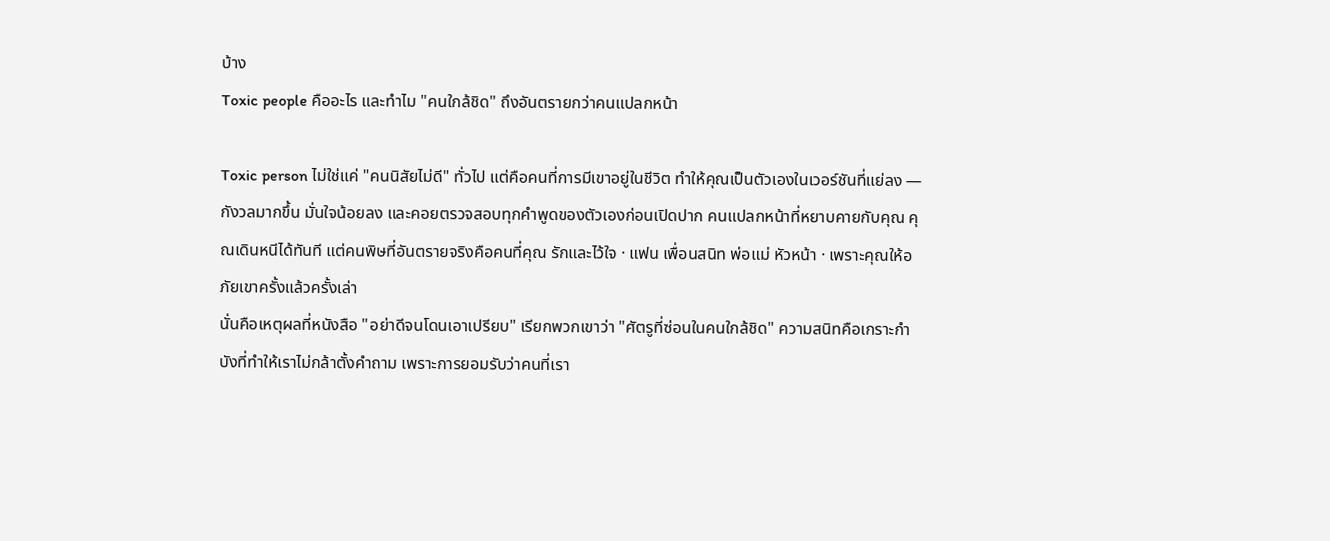บ้าง
Toxic people คืออะไร และทำไม "คนใกล้ชิด" ถึงอันตรายกว่าคนแปลกหน้า

Toxic person ไม่ใช่แค่ "คนนิสัยไม่ดี" ทั่วไป แต่คือคนที่การมีเขาอยู่ในชีวิต ทำให้คุณเป็นตัวเองในเวอร์ชันที่แย่ลง — กังวลมากขึ้น มั่นใจน้อยลง และคอยตรวจสอบทุกคำพูดของตัวเองก่อนเปิดปาก คนแปลกหน้าที่หยาบคายกับคุณ คุณเดินหนีได้ทันที แต่คนพิษที่อันตรายจริงคือคนที่คุณ รักและไว้ใจ · แฟน เพื่อนสนิท พ่อแม่ หัวหน้า · เพราะคุณให้อภัยเขาครั้งแล้วครั้งเล่า
นั่นคือเหตุผลที่หนังสือ "อย่าดีจนโดนเอาเปรียบ" เรียกพวกเขาว่า "ศัตรูที่ซ่อนในคนใกล้ชิด" ความสนิทคือเกราะกำบังที่ทำให้เราไม่กล้าตั้งคำถาม เพราะการยอมรับว่าคนที่เรา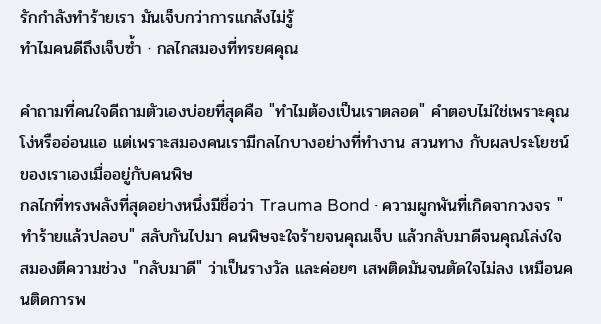รักกำลังทำร้ายเรา มันเจ็บกว่าการแกล้งไม่รู้
ทำไมคนดีถึงเจ็บซ้ำ · กลไกสมองที่ทรยศคุณ

คำถามที่คนใจดีถามตัวเองบ่อยที่สุดคือ "ทำไมต้องเป็นเราตลอด" คำตอบไม่ใช่เพราะคุณโง่หรืออ่อนแอ แต่เพราะสมองคนเรามีกลไกบางอย่างที่ทำงาน สวนทาง กับผลประโยชน์ของเราเองเมื่ออยู่กับคนพิษ
กลไกที่ทรงพลังที่สุดอย่างหนึ่งมีชื่อว่า Trauma Bond · ความผูกพันที่เกิดจากวงจร "ทำร้ายแล้วปลอบ" สลับกันไปมา คนพิษจะใจร้ายจนคุณเจ็บ แล้วกลับมาดีจนคุณโล่งใจ สมองตีความช่วง "กลับมาดี" ว่าเป็นรางวัล และค่อยๆ เสพติดมันจนตัดใจไม่ลง เหมือนคนติดการพ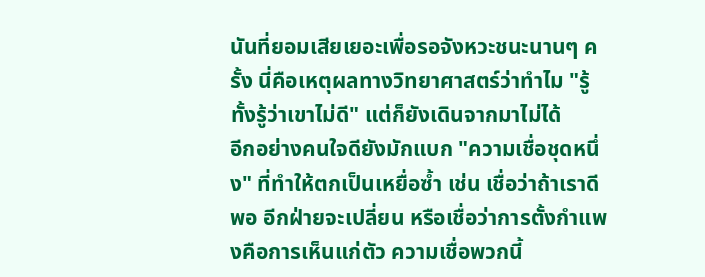นันที่ยอมเสียเยอะเพื่อรอจังหวะชนะนานๆ ครั้ง นี่คือเหตุผลทางวิทยาศาสตร์ว่าทำไม "รู้ทั้งรู้ว่าเขาไม่ดี" แต่ก็ยังเดินจากมาไม่ได้
อีกอย่างคนใจดียังมักแบก "ความเชื่อชุดหนึ่ง" ที่ทำให้ตกเป็นเหยื่อซ้ำ เช่น เชื่อว่าถ้าเราดีพอ อีกฝ่ายจะเปลี่ยน หรือเชื่อว่าการตั้งกำแพงคือการเห็นแก่ตัว ความเชื่อพวกนี้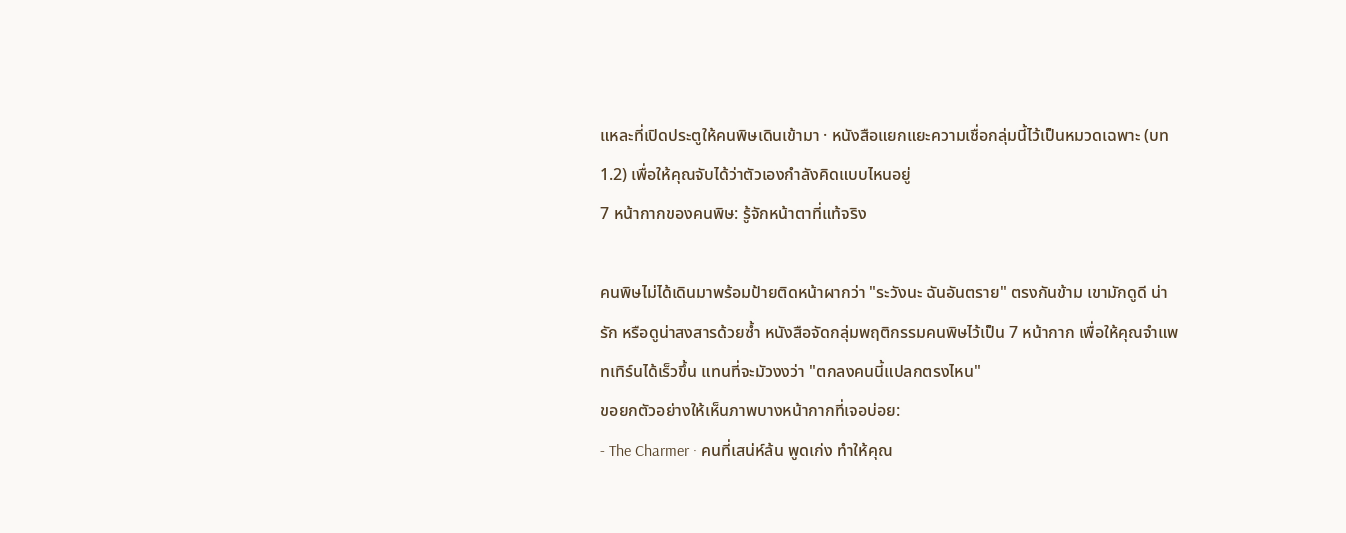แหละที่เปิดประตูให้คนพิษเดินเข้ามา · หนังสือแยกแยะความเชื่อกลุ่มนี้ไว้เป็นหมวดเฉพาะ (บท 1.2) เพื่อให้คุณจับได้ว่าตัวเองกำลังคิดแบบไหนอยู่
7 หน้ากากของคนพิษ: รู้จักหน้าตาที่แท้จริง

คนพิษไม่ได้เดินมาพร้อมป้ายติดหน้าผากว่า "ระวังนะ ฉันอันตราย" ตรงกันข้าม เขามักดูดี น่ารัก หรือดูน่าสงสารด้วยซ้ำ หนังสือจัดกลุ่มพฤติกรรมคนพิษไว้เป็น 7 หน้ากาก เพื่อให้คุณจำแพทเทิร์นได้เร็วขึ้น แทนที่จะมัวงงว่า "ตกลงคนนี้แปลกตรงไหน"
ขอยกตัวอย่างให้เห็นภาพบางหน้ากากที่เจอบ่อย:
- The Charmer · คนที่เสน่ห์ล้น พูดเก่ง ทำให้คุณ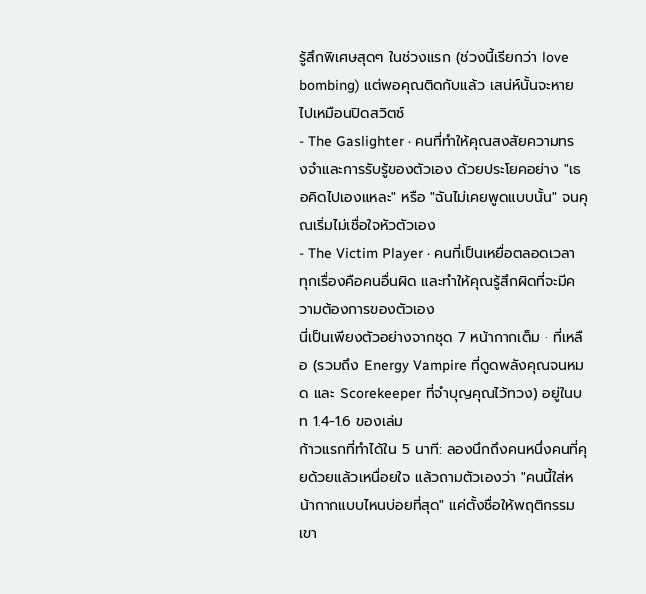รู้สึกพิเศษสุดๆ ในช่วงแรก (ช่วงนี้เรียกว่า love bombing) แต่พอคุณติดกับแล้ว เสน่ห์นั้นจะหายไปเหมือนปิดสวิตช์
- The Gaslighter · คนที่ทำให้คุณสงสัยความทรงจำและการรับรู้ของตัวเอง ด้วยประโยคอย่าง "เธอคิดไปเองแหละ" หรือ "ฉันไม่เคยพูดแบบนั้น" จนคุณเริ่มไม่เชื่อใจหัวตัวเอง
- The Victim Player · คนที่เป็นเหยื่อตลอดเวลา ทุกเรื่องคือคนอื่นผิด และทำให้คุณรู้สึกผิดที่จะมีความต้องการของตัวเอง
นี่เป็นเพียงตัวอย่างจากชุด 7 หน้ากากเต็ม · ที่เหลือ (รวมถึง Energy Vampire ที่ดูดพลังคุณจนหมด และ Scorekeeper ที่จำบุญคุณไว้ทวง) อยู่ในบท 1.4-1.6 ของเล่ม
ก้าวแรกที่ทำได้ใน 5 นาที: ลองนึกถึงคนหนึ่งคนที่คุยด้วยแล้วเหนื่อยใจ แล้วถามตัวเองว่า "คนนี้ใส่หน้ากากแบบไหนบ่อยที่สุด" แค่ตั้งชื่อให้พฤติกรรมเขา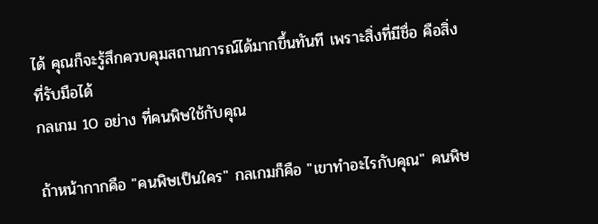ได้ คุณก็จะรู้สึกควบคุมสถานการณ์ได้มากขึ้นทันที เพราะสิ่งที่มีชื่อ คือสิ่งที่รับมือได้
กลเกม 10 อย่าง ที่คนพิษใช้กับคุณ

ถ้าหน้ากากคือ "คนพิษเป็นใคร" กลเกมก็คือ "เขาทำอะไรกับคุณ" คนพิษ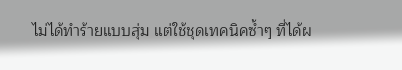ไม่ได้ทำร้ายแบบสุ่ม แต่ใช้ชุดเทคนิคซ้ำๆ ที่ได้ผ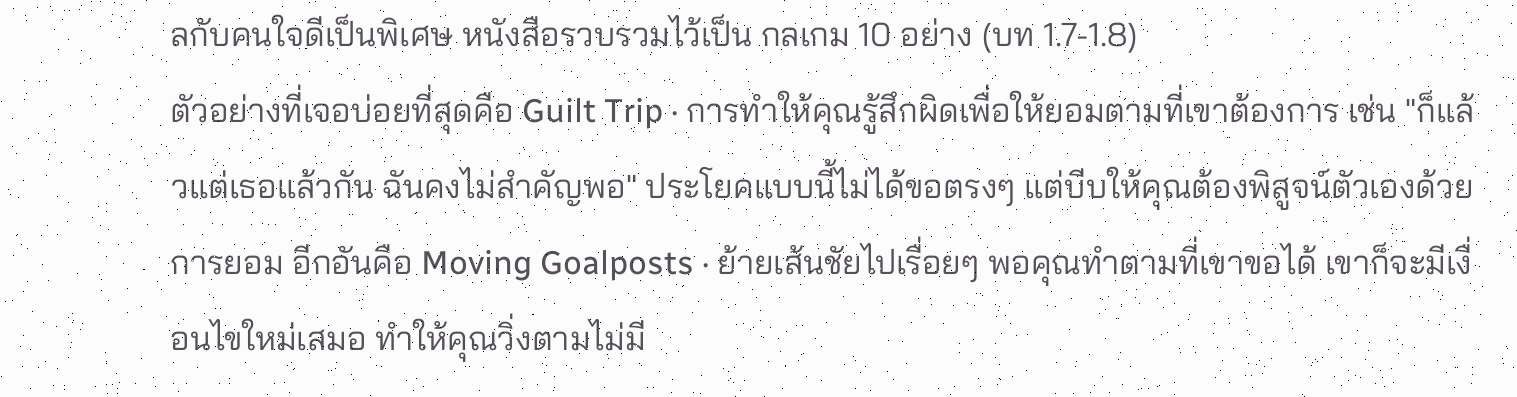ลกับคนใจดีเป็นพิเศษ หนังสือรวบรวมไว้เป็น กลเกม 10 อย่าง (บท 1.7-1.8)
ตัวอย่างที่เจอบ่อยที่สุดคือ Guilt Trip · การทำให้คุณรู้สึกผิดเพื่อให้ยอมตามที่เขาต้องการ เช่น "ก็แล้วแต่เธอแล้วกัน ฉันคงไม่สำคัญพอ" ประโยคแบบนี้ไม่ได้ขอตรงๆ แต่บีบให้คุณต้องพิสูจน์ตัวเองด้วยการยอม อีกอันคือ Moving Goalposts · ย้ายเส้นชัยไปเรื่อยๆ พอคุณทำตามที่เขาขอได้ เขาก็จะมีเงื่อนไขใหม่เสมอ ทำให้คุณวิ่งตามไม่มี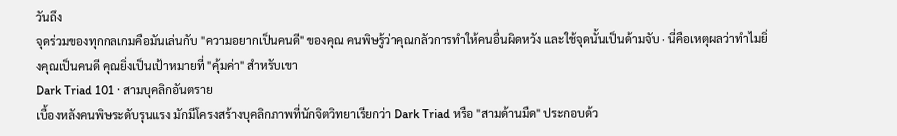วันถึง
จุดร่วมของทุกกลเกมคือมันเล่นกับ "ความอยากเป็นคนดี" ของคุณ คนพิษรู้ว่าคุณกลัวการทำให้คนอื่นผิดหวัง และใช้จุดนั้นเป็นด้ามจับ · นี่คือเหตุผลว่าทำไมยิ่งคุณเป็นคนดี คุณยิ่งเป็นเป้าหมายที่ "คุ้มค่า" สำหรับเขา
Dark Triad 101 · สามบุคลิกอันตราย
เบื้องหลังคนพิษระดับรุนแรง มักมีโครงสร้างบุคลิกภาพที่นักจิตวิทยาเรียกว่า Dark Triad หรือ "สามด้านมืด" ประกอบด้ว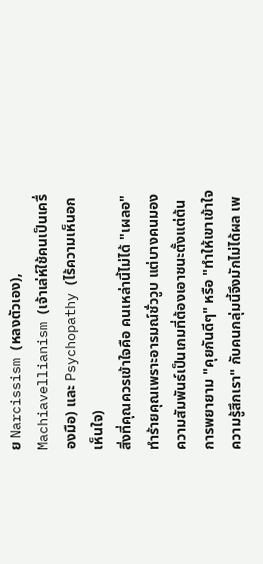ย Narcissism (หลงตัวเอง), Machiavellianism (เจ้าเล่ห์ใช้คนเป็นเครื่องมือ) และ Psychopathy (ไร้ความเห็นอกเห็นใจ)
สิ่งที่คุณควรเข้าใจคือ คนเหล่านี้ไม่ได้ "เผลอ" ทำร้ายคุณเพราะอารมณ์ชั่ววูบ แต่บางคนมองความสัมพันธ์เป็นเกมที่ต้องเอาชนะตั้งแต่ต้น การพยายาม "คุยกันดีๆ" หรือ "ทำให้เขาเข้าใจความรู้สึกเรา" กับคนกลุ่มนี้จึงมักไม่ได้ผล เพ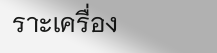ราะเครื่อง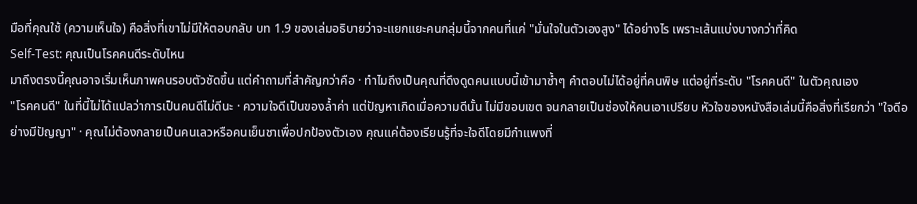มือที่คุณใช้ (ความเห็นใจ) คือสิ่งที่เขาไม่มีให้ตอบกลับ บท 1.9 ของเล่มอธิบายว่าจะแยกแยะคนกลุ่มนี้จากคนที่แค่ "มั่นใจในตัวเองสูง" ได้อย่างไร เพราะเส้นแบ่งบางกว่าที่คิด
Self-Test: คุณเป็นโรคคนดีระดับไหน
มาถึงตรงนี้คุณอาจเริ่มเห็นภาพคนรอบตัวชัดขึ้น แต่คำถามที่สำคัญกว่าคือ · ทำไมถึงเป็นคุณที่ดึงดูดคนแบบนี้เข้ามาซ้ำๆ คำตอบไม่ได้อยู่ที่คนพิษ แต่อยู่ที่ระดับ "โรคคนดี" ในตัวคุณเอง
"โรคคนดี" ในที่นี้ไม่ได้แปลว่าการเป็นคนดีไม่ดีนะ · ความใจดีเป็นของล้ำค่า แต่ปัญหาเกิดเมื่อความดีนั้น ไม่มีขอบเขต จนกลายเป็นช่องให้คนเอาเปรียบ หัวใจของหนังสือเล่มนี้คือสิ่งที่เรียกว่า "ใจดีอย่างมีปัญญา" · คุณไม่ต้องกลายเป็นคนเลวหรือคนเย็นชาเพื่อปกป้องตัวเอง คุณแค่ต้องเรียนรู้ที่จะใจดีโดยมีกำแพงที่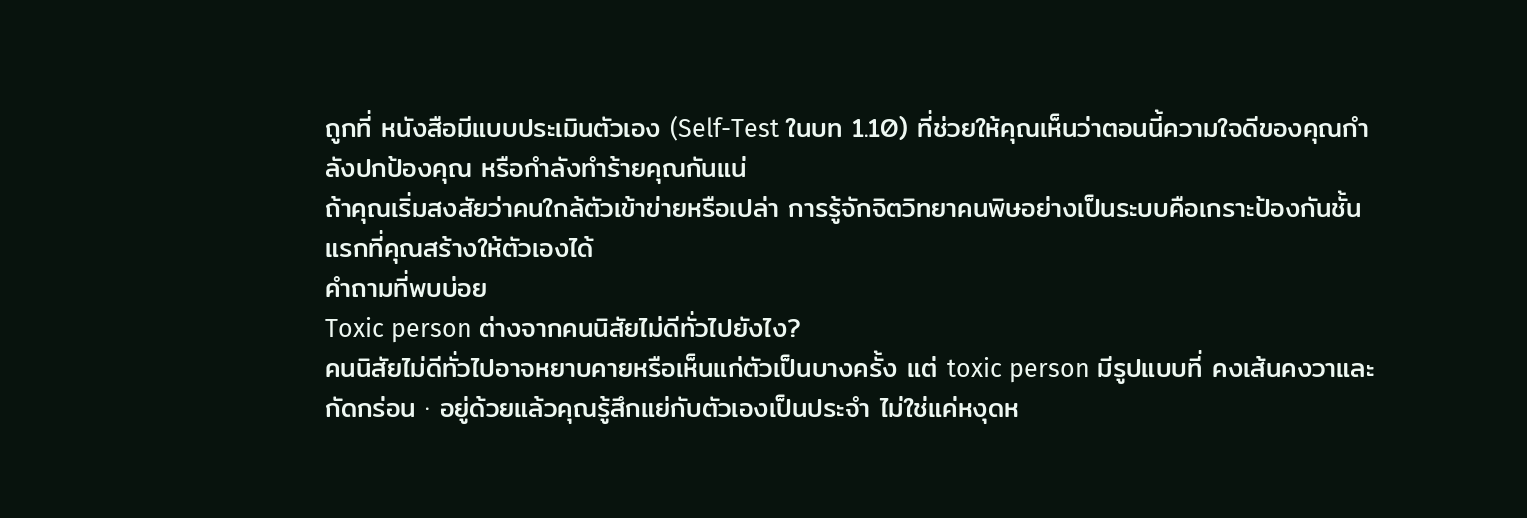ถูกที่ หนังสือมีแบบประเมินตัวเอง (Self-Test ในบท 1.10) ที่ช่วยให้คุณเห็นว่าตอนนี้ความใจดีของคุณกำลังปกป้องคุณ หรือกำลังทำร้ายคุณกันแน่
ถ้าคุณเริ่มสงสัยว่าคนใกล้ตัวเข้าข่ายหรือเปล่า การรู้จักจิตวิทยาคนพิษอย่างเป็นระบบคือเกราะป้องกันชั้นแรกที่คุณสร้างให้ตัวเองได้
คำถามที่พบบ่อย
Toxic person ต่างจากคนนิสัยไม่ดีทั่วไปยังไง?
คนนิสัยไม่ดีทั่วไปอาจหยาบคายหรือเห็นแก่ตัวเป็นบางครั้ง แต่ toxic person มีรูปแบบที่ คงเส้นคงวาและกัดกร่อน · อยู่ด้วยแล้วคุณรู้สึกแย่กับตัวเองเป็นประจำ ไม่ใช่แค่หงุดห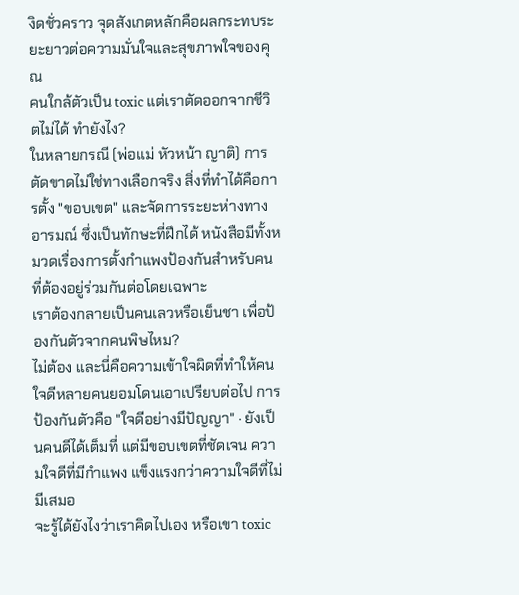งิดชั่วคราว จุดสังเกตหลักคือผลกระทบระยะยาวต่อความมั่นใจและสุขภาพใจของคุณ
คนใกล้ตัวเป็น toxic แต่เราตัดออกจากชีวิตไม่ได้ ทำยังไง?
ในหลายกรณี (พ่อแม่ หัวหน้า ญาติ) การตัดขาดไม่ใช่ทางเลือกจริง สิ่งที่ทำได้คือการตั้ง "ขอบเขต" และจัดการระยะห่างทางอารมณ์ ซึ่งเป็นทักษะที่ฝึกได้ หนังสือมีทั้งหมวดเรื่องการตั้งกำแพงป้องกันสำหรับคนที่ต้องอยู่ร่วมกันต่อโดยเฉพาะ
เราต้องกลายเป็นคนเลวหรือเย็นชา เพื่อป้องกันตัวจากคนพิษไหม?
ไม่ต้อง และนี่คือความเข้าใจผิดที่ทำให้คนใจดีหลายคนยอมโดนเอาเปรียบต่อไป การป้องกันตัวคือ "ใจดีอย่างมีปัญญา" · ยังเป็นคนดีได้เต็มที่ แต่มีขอบเขตที่ชัดเจน ความใจดีที่มีกำแพง แข็งแรงกว่าความใจดีที่ไม่มีเสมอ
จะรู้ได้ยังไงว่าเราคิดไปเอง หรือเขา toxic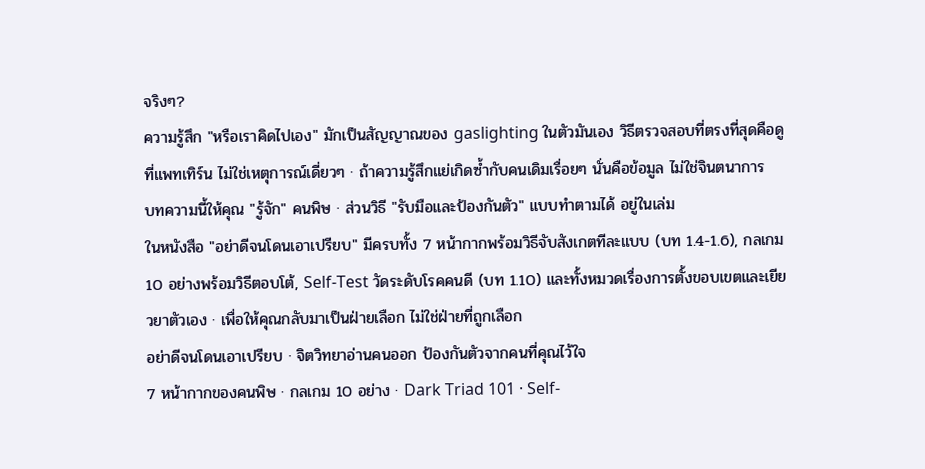จริงๆ?
ความรู้สึก "หรือเราคิดไปเอง" มักเป็นสัญญาณของ gaslighting ในตัวมันเอง วิธีตรวจสอบที่ตรงที่สุดคือดูที่แพทเทิร์น ไม่ใช่เหตุการณ์เดี่ยวๆ · ถ้าความรู้สึกแย่เกิดซ้ำกับคนเดิมเรื่อยๆ นั่นคือข้อมูล ไม่ใช่จินตนาการ
บทความนี้ให้คุณ "รู้จัก" คนพิษ · ส่วนวิธี "รับมือและป้องกันตัว" แบบทำตามได้ อยู่ในเล่ม
ในหนังสือ "อย่าดีจนโดนเอาเปรียบ" มีครบทั้ง 7 หน้ากากพร้อมวิธีจับสังเกตทีละแบบ (บท 1.4-1.6), กลเกม 10 อย่างพร้อมวิธีตอบโต้, Self-Test วัดระดับโรคคนดี (บท 1.10) และทั้งหมวดเรื่องการตั้งขอบเขตและเยียวยาตัวเอง · เพื่อให้คุณกลับมาเป็นฝ่ายเลือก ไม่ใช่ฝ่ายที่ถูกเลือก
อย่าดีจนโดนเอาเปรียบ · จิตวิทยาอ่านคนออก ป้องกันตัวจากคนที่คุณไว้ใจ
7 หน้ากากของคนพิษ · กลเกม 10 อย่าง · Dark Triad 101 · Self-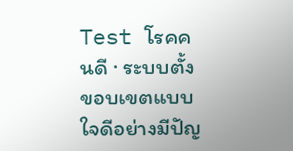Test โรคคนดี · ระบบตั้งขอบเขตแบบใจดีอย่างมีปัญ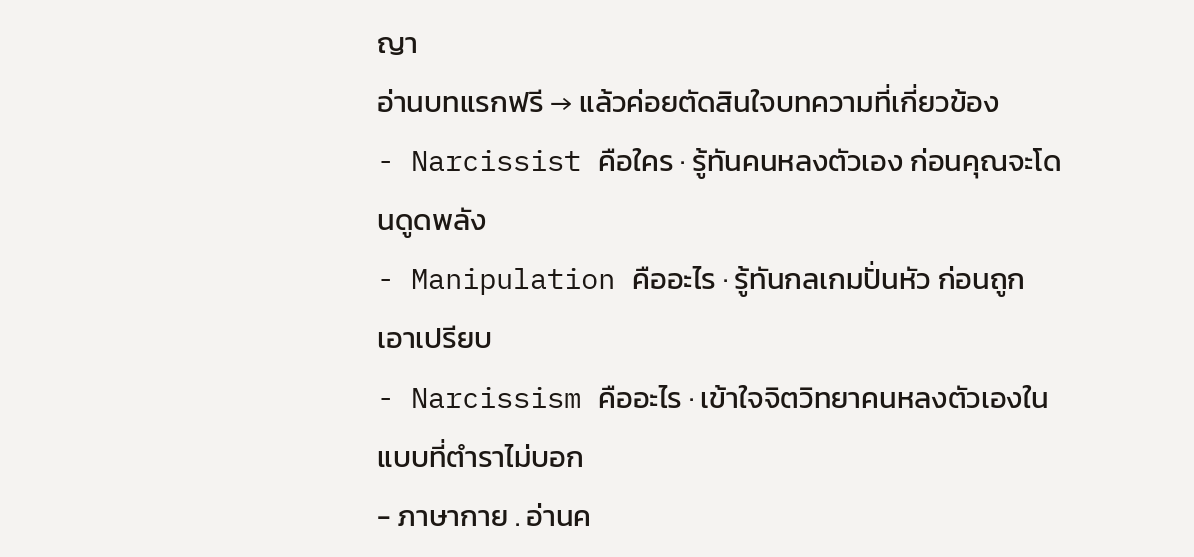ญา
อ่านบทแรกฟรี → แล้วค่อยตัดสินใจบทความที่เกี่ยวข้อง
- Narcissist คือใคร · รู้ทันคนหลงตัวเอง ก่อนคุณจะโดนดูดพลัง
- Manipulation คืออะไร · รู้ทันกลเกมปั่นหัว ก่อนถูกเอาเปรียบ
- Narcissism คืออะไร · เข้าใจจิตวิทยาคนหลงตัวเองในแบบที่ตำราไม่บอก
- ภาษากาย . อ่านค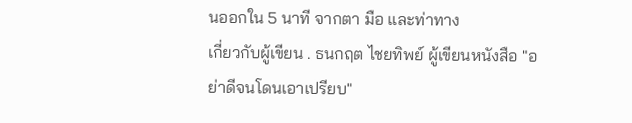นออกใน 5 นาที จากตา มือ และท่าทาง
เกี่ยวกับผู้เขียน . ธนกฤต ไชยทิพย์ ผู้เขียนหนังสือ "อย่าดีจนโดนเอาเปรียบ"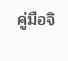คู่มือจิ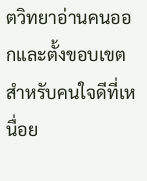ตวิทยาอ่านคนออกและตั้งขอบเขต สำหรับคนใจดีที่เหนื่อย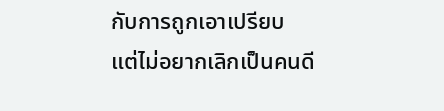กับการถูกเอาเปรียบ แต่ไม่อยากเลิกเป็นคนดี